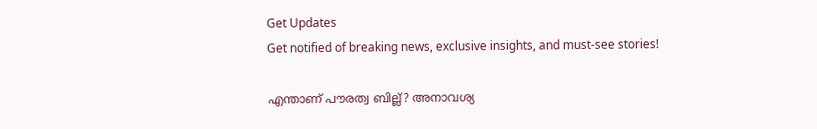Get Updates
Get notified of breaking news, exclusive insights, and must-see stories!

എന്താണ് പൗരത്വ ബില്ല്? അനാവശ്യ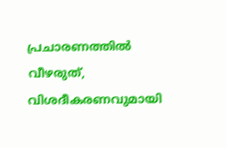പ്രചാരണത്തില്‍ വീഴരുത്, വിശദീകരണവുമായി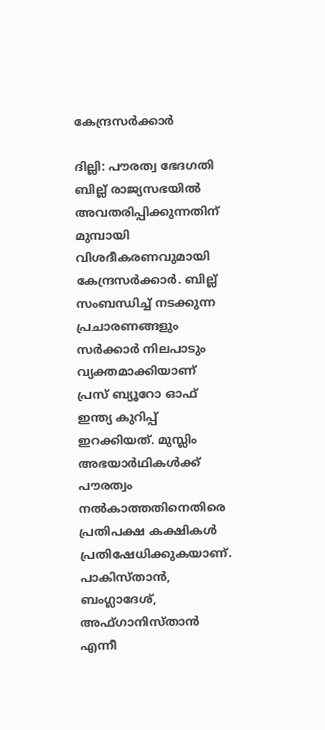കേന്ദ്രസര്‍ക്കാര്‍

ദില്ലി: പൗരത്വ ഭേദഗതി ബില്ല് രാജ്യസഭയില്‍ അവതരിപ്പിക്കുന്നതിന് മുമ്പായി വിശദീകരണവുമായി കേന്ദ്രസര്‍ക്കാര്‍. ബില്ല് സംബന്ധിച്ച് നടക്കുന്ന പ്രചാരണങ്ങളും സര്‍ക്കാര്‍ നിലപാടും വ്യക്തമാക്കിയാണ് പ്രസ് ബ്യൂറോ ഓഫ് ഇന്ത്യ കുറിപ്പ് ഇറക്കിയത്. മുസ്ലിം അഭയാര്‍ഥികള്‍ക്ക് പൗരത്വം നല്‍കാത്തതിനെതിരെ പ്രതിപക്ഷ കക്ഷികള്‍ പ്രതിഷേധിക്കുകയാണ്. പാകിസ്താന്‍, ബംഗ്ലാദേശ്, അഫ്ഗാനിസ്താന്‍ എന്നീ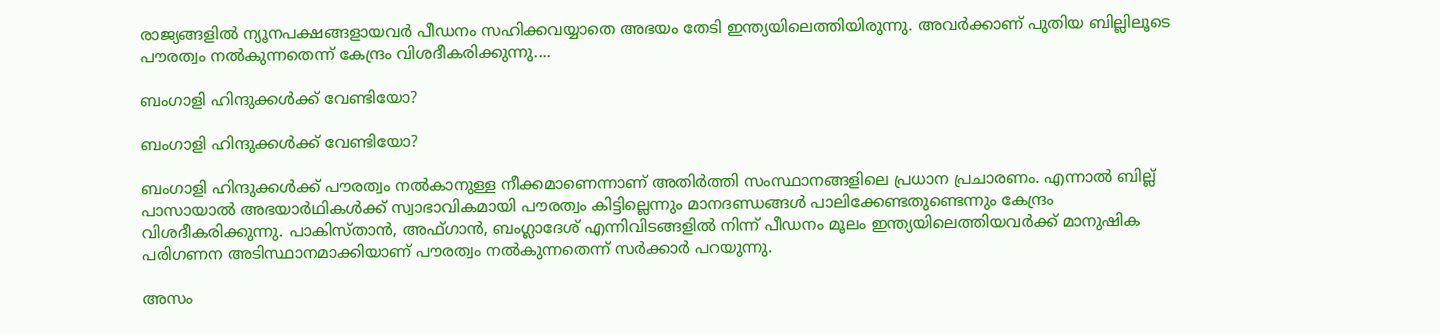രാജ്യങ്ങളില്‍ ന്യൂനപക്ഷങ്ങളായവര്‍ പീഡനം സഹിക്കവയ്യാതെ അഭയം തേടി ഇന്ത്യയിലെത്തിയിരുന്നു. അവര്‍ക്കാണ് പുതിയ ബില്ലിലൂടെ പൗരത്വം നല്‍കുന്നതെന്ന് കേന്ദ്രം വിശദീകരിക്കുന്നു....

ബംഗാളി ഹിന്ദുക്കള്‍ക്ക് വേണ്ടിയോ?

ബംഗാളി ഹിന്ദുക്കള്‍ക്ക് വേണ്ടിയോ?

ബംഗാളി ഹിന്ദുക്കള്‍ക്ക് പൗരത്വം നല്‍കാനുള്ള നീക്കമാണെന്നാണ് അതിര്‍ത്തി സംസ്ഥാനങ്ങളിലെ പ്രധാന പ്രചാരണം. എന്നാല്‍ ബില്ല് പാസായാല്‍ അഭയാര്‍ഥികള്‍ക്ക് സ്വാഭാവികമായി പൗരത്വം കിട്ടില്ലെന്നും മാനദണ്ഡങ്ങള്‍ പാലിക്കേണ്ടതുണ്ടെന്നും കേന്ദ്രം വിശദീകരിക്കുന്നു. പാകിസ്താന്‍, അഫ്ഗാന്‍, ബംഗ്ലാദേശ് എന്നിവിടങ്ങളില്‍ നിന്ന് പീഡനം മൂലം ഇന്ത്യയിലെത്തിയവര്‍ക്ക് മാനുഷിക പരിഗണന അടിസ്ഥാനമാക്കിയാണ് പൗരത്വം നല്‍കുന്നതെന്ന് സര്‍ക്കാര്‍ പറയുന്നു.

അസം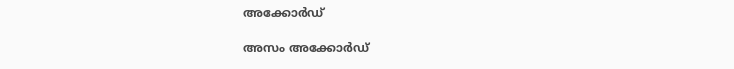അക്കോര്‍ഡ്

അസം അക്കോര്‍ഡ്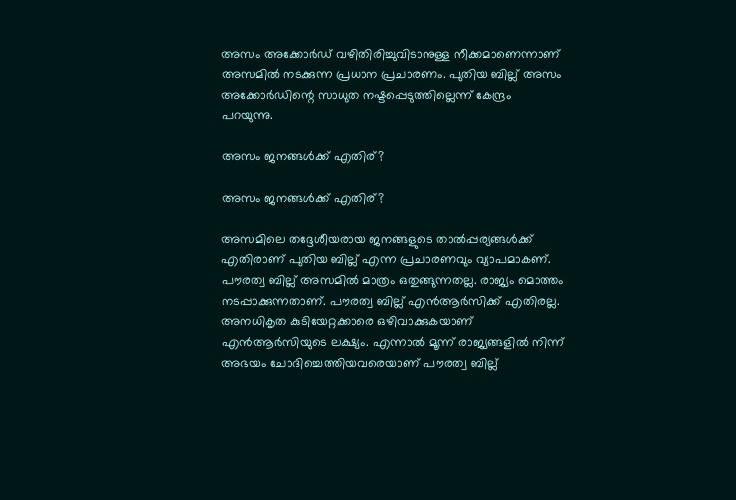അസം അക്കോര്‍ഡ് വഴിതിരിച്ചുവിടാനുള്ള നീക്കമാണെന്നാണ് അസമില്‍ നടക്കുന്ന പ്രധാന പ്രചാരണം. പുതിയ ബില്ല് അസം അക്കോര്‍ഡിന്റെ സാധുത നഷ്ടപ്പെടുത്തില്ലെന്ന് കേന്ദ്രം പറയുന്നു.

അസം ജനങ്ങള്‍ക്ക് എതിര്?

അസം ജനങ്ങള്‍ക്ക് എതിര്?

അസമിലെ തദ്ദേശീയരായ ജനങ്ങളുടെ താല്‍പ്പര്യങ്ങള്‍ക്ക് എതിരാണ് പുതിയ ബില്ല് എന്ന പ്രചാരണവും വ്യാപമാകണ്. പൗരത്വ ബില്ല് അസമില്‍ മാത്രം ഒതുങ്ങുന്നതല്ല. രാജ്യം മൊത്തം നടപ്പാക്കുന്നതാണ്. പൗരത്വ ബില്ല് എന്‍ആര്‍സിക്ക് എതിരല്ല. അനധികൃത കുടിയേറ്റക്കാരെ ഒഴിവാക്കുകയാണ് എന്‍ആര്‍സിയുടെ ലക്ഷ്യം. എന്നാല്‍ മൂന്ന് രാജ്യങ്ങളില്‍ നിന്ന് അഭയം ചോദിച്ചെത്തിയവരെയാണ് പൗരത്വ ബില്ല്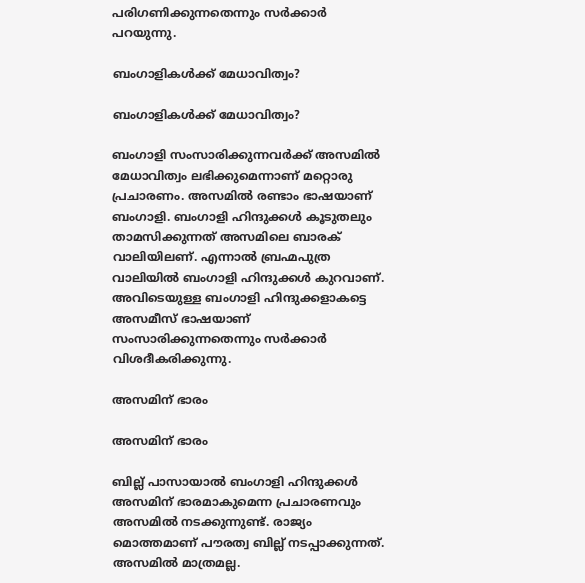പരിഗണിക്കുന്നതെന്നും സര്‍ക്കാര്‍ പറയുന്നു.

ബംഗാളികള്‍ക്ക് മേധാവിത്വം?

ബംഗാളികള്‍ക്ക് മേധാവിത്വം?

ബംഗാളി സംസാരിക്കുന്നവര്‍ക്ക് അസമില്‍ മേധാവിത്വം ലഭിക്കുമെന്നാണ് മറ്റൊരു പ്രചാരണം. അസമില്‍ രണ്ടാം ഭാഷയാണ് ബംഗാളി. ബംഗാളി ഹിന്ദുക്കള്‍ കൂടുതലും താമസിക്കുന്നത് അസമിലെ ബാരക് വാലിയിലണ്. എന്നാല്‍ ബ്രഹ്മപുത്ര വാലിയില്‍ ബംഗാളി ഹിന്ദുക്കള്‍ കുറവാണ്. അവിടെയുള്ള ബംഗാളി ഹിന്ദുക്കളാകട്ടെ അസമീസ് ഭാഷയാണ് സംസാരിക്കുന്നതെന്നും സര്‍ക്കാര്‍ വിശദീകരിക്കുന്നു.

അസമിന് ഭാരം

അസമിന് ഭാരം

ബില്ല് പാസായാല്‍ ബംഗാളി ഹിന്ദുക്കള്‍ അസമിന് ഭാരമാകുമെന്ന പ്രചാരണവും അസമില്‍ നടക്കുന്നുണ്ട്. രാജ്യം മൊത്തമാണ് പൗരത്വ ബില്ല് നടപ്പാക്കുന്നത്. അസമില്‍ മാത്രമല്ല.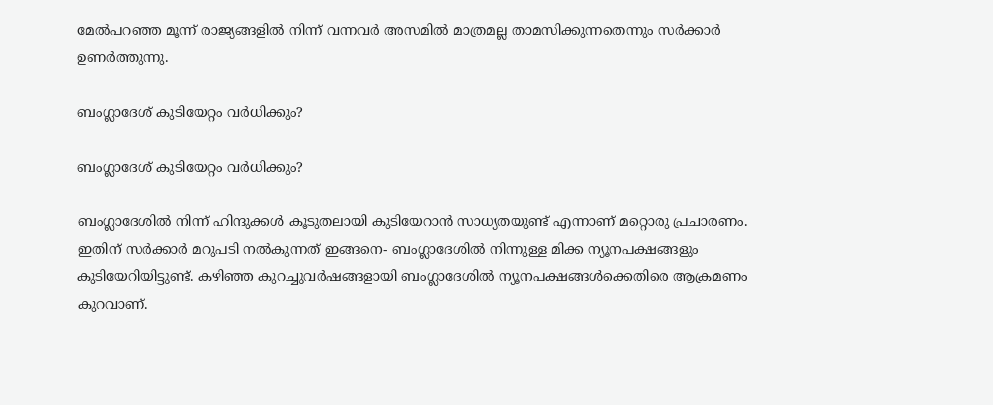മേല്‍പറഞ്ഞ മൂന്ന് രാജ്യങ്ങളില്‍ നിന്ന് വന്നവര്‍ അസമില്‍ മാത്രമല്ല താമസിക്കുന്നതെന്നും സര്‍ക്കാര്‍ ഉണര്‍ത്തുന്നു.

ബംഗ്ലാദേശ് കുടിയേറ്റം വര്‍ധിക്കും?

ബംഗ്ലാദേശ് കുടിയേറ്റം വര്‍ധിക്കും?

ബംഗ്ലാദേശില്‍ നിന്ന് ഹിന്ദുക്കള്‍ കൂടുതലായി കുടിയേറാന്‍ സാധ്യതയുണ്ട് എന്നാണ് മറ്റൊരു പ്രചാരണം. ഇതിന് സര്‍ക്കാര്‍ മറുപടി നല്‍കുന്നത് ഇങ്ങനെ- ബംഗ്ലാദേശില്‍ നിന്നുള്ള മിക്ക ന്യൂനപക്ഷങ്ങളും കുടിയേറിയിട്ടുണ്ട്. കഴിഞ്ഞ കുറച്ചുവര്‍ഷങ്ങളായി ബംഗ്ലാദേശില്‍ ന്യൂനപക്ഷങ്ങള്‍ക്കെതിരെ ആക്രമണം കുറവാണ്.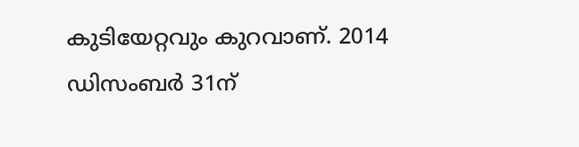കുടിയേറ്റവും കുറവാണ്. 2014 ഡിസംബര്‍ 31ന്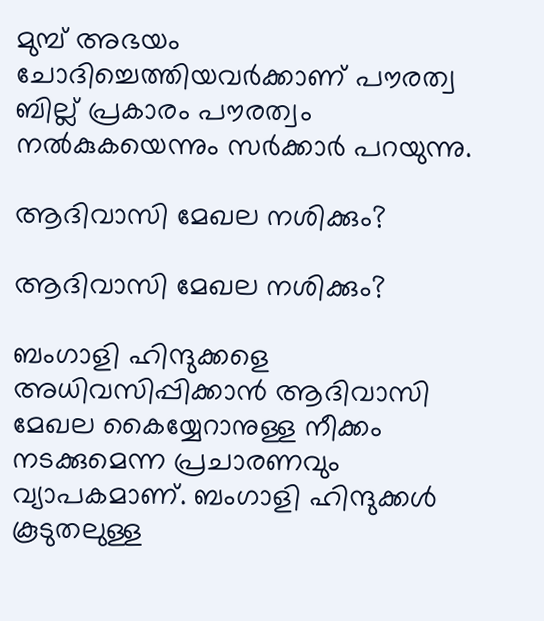മുമ്പ് അഭയം ചോദിച്ചെത്തിയവര്‍ക്കാണ് പൗരത്വ ബില്ല് പ്രകാരം പൗരത്വം നല്‍കുകയെന്നും സര്‍ക്കാര്‍ പറയുന്നു.

ആദിവാസി മേഖല നശിക്കും?

ആദിവാസി മേഖല നശിക്കും?

ബംഗാളി ഹിന്ദുക്കളെ അധിവസിപ്പിക്കാന്‍ ആദിവാസി മേഖല കൈയ്യേറാനുള്ള നീക്കം നടക്കുമെന്ന പ്രചാരണവും വ്യാപകമാണ്. ബംഗാളി ഹിന്ദുക്കള്‍ കൂടുതലുള്ള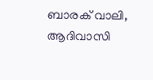ബാരക് വാലി, ആദിവാസി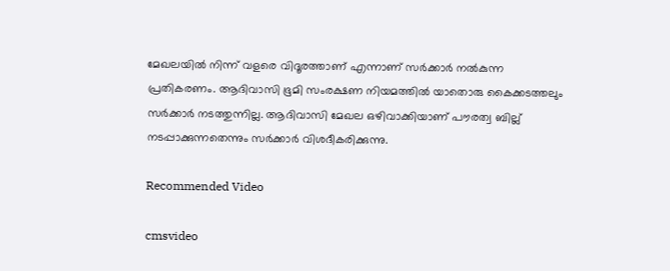മേഖലയില്‍ നിന്ന് വളരെ വിദൂരത്താണ് എന്നാണ് സര്‍ക്കാര്‍ നല്‍കുന്ന പ്രതികരണം. ആദിവാസി ഭൂമി സംരക്ഷണ നിയമത്തില്‍ യാതൊരു കൈക്കടത്തലും സര്‍ക്കാര്‍ നടത്തുന്നില്ല. ആദിവാസി മേഖല ഒഴിവാക്കിയാണ് പൗരത്വ ബില്ല് നടപ്പാക്കുന്നതെന്നും സര്‍ക്കാര്‍ വിശദീകരിക്കുന്നു.

Recommended Video

cmsvideo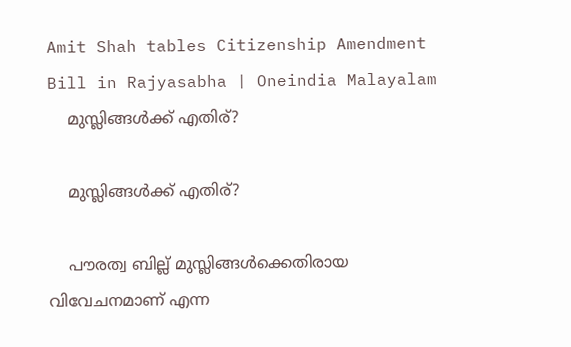Amit Shah tables Citizenship Amendment Bill in Rajyasabha | Oneindia Malayalam
    മുസ്ലിങ്ങള്‍ക്ക് എതിര്?

    മുസ്ലിങ്ങള്‍ക്ക് എതിര്?

    പൗരത്വ ബില്ല് മുസ്ലിങ്ങള്‍ക്കെതിരായ വിവേചനമാണ് എന്ന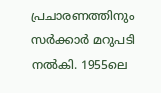പ്രചാരണത്തിനും സര്‍ക്കാര്‍ മറുപടി നല്‍കി. 1955ലെ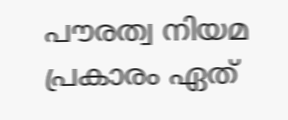പൗരത്വ നിയമ പ്രകാരം ഏത്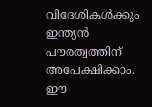വിദേശികള്‍ക്കും ഇന്ത്യന്‍ പൗരത്വത്തിന് അപേക്ഷിക്കാം. ഈ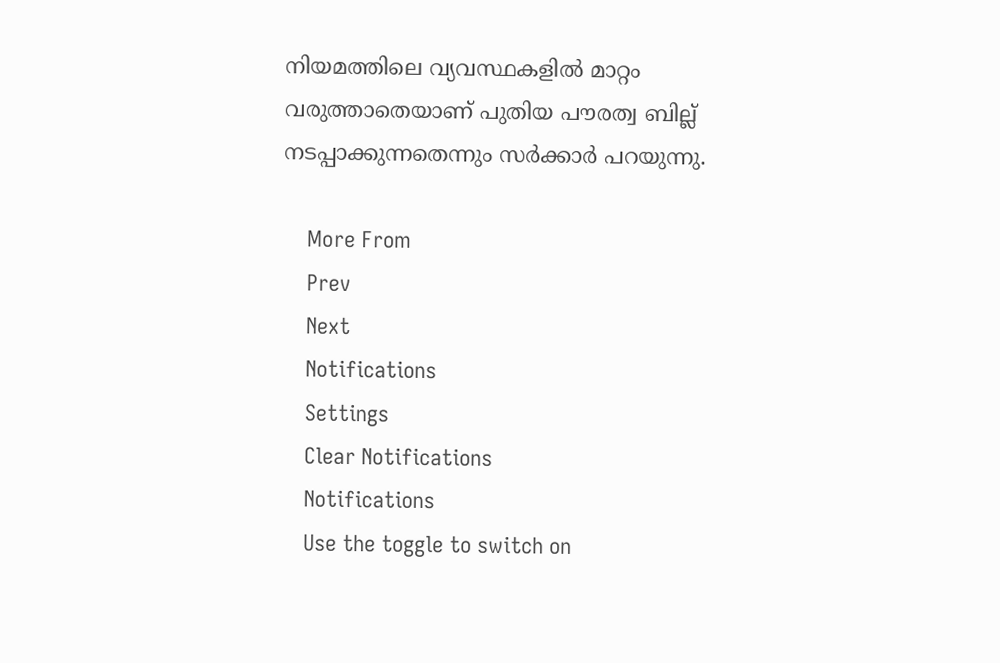നിയമത്തിലെ വ്യവസ്ഥകളില്‍ മാറ്റം വരുത്താതെയാണ് പുതിയ പൗരത്വ ബില്ല് നടപ്പാക്കുന്നതെന്നും സര്‍ക്കാര്‍ പറയുന്നു.

    More From
    Prev
    Next
    Notifications
    Settings
    Clear Notifications
    Notifications
    Use the toggle to switch on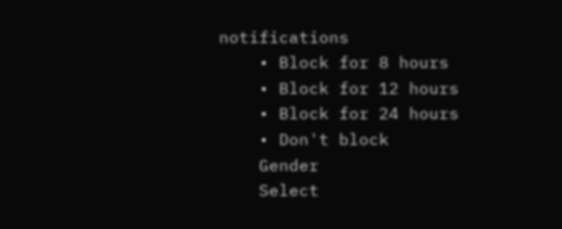notifications
    • Block for 8 hours
    • Block for 12 hours
    • Block for 24 hours
    • Don't block
    Gender
    Select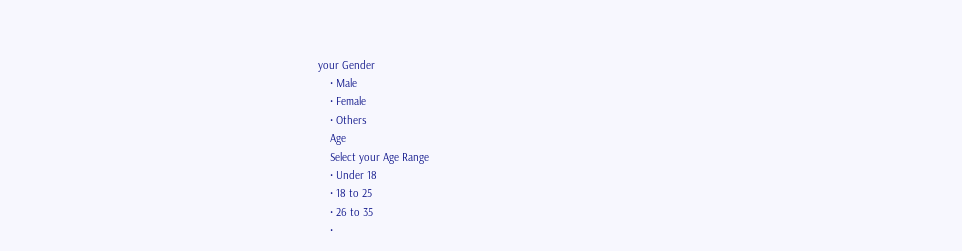your Gender
    • Male
    • Female
    • Others
    Age
    Select your Age Range
    • Under 18
    • 18 to 25
    • 26 to 35
    •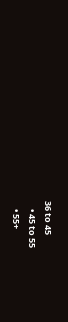36 to 45
    • 45 to 55
    • 55+